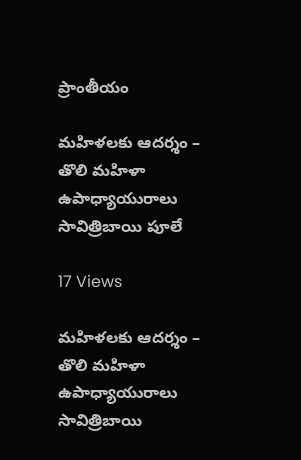ప్రాంతీయం

మహిళలకు ఆదర్శం – తొలి మహిళా ఉపాధ్యాయురాలు సావిత్రిబాయి పూలే

17 Views

మహిళలకు ఆదర్శం – తొలి మహిళా ఉపాధ్యాయురాలు సావిత్రిబాయి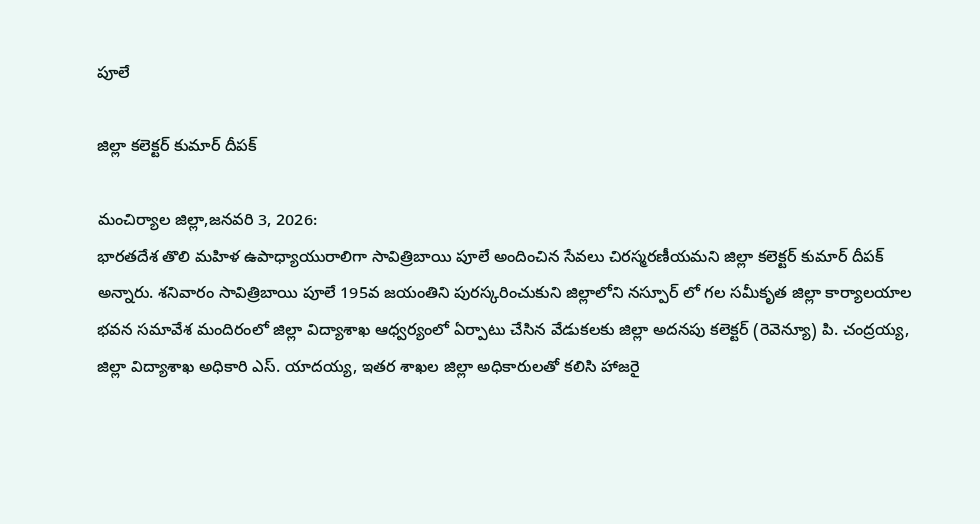పూలే

జిల్లా కలెక్టర్ కుమార్ దీపక్

మంచిర్యాల జిల్లా,జనవరి 3, 2026:
భారతదేశ తొలి మహిళ ఉపాధ్యాయురాలిగా సావిత్రిబాయి పూలే అందించిన సేవలు చిరస్మరణీయమని జిల్లా కలెక్టర్ కుమార్ దీపక్ అన్నారు. శనివారం సావిత్రిబాయి పూలే 195వ జయంతిని పురస్కరించుకుని జిల్లాలోని నస్పూర్ లో గల సమీకృత జిల్లా కార్యాలయాల భవన సమావేశ మందిరంలో జిల్లా విద్యాశాఖ ఆధ్వర్యంలో ఏర్పాటు చేసిన వేడుకలకు జిల్లా అదనపు కలెక్టర్ (రెవెన్యూ) పి. చంద్రయ్య, జిల్లా విద్యాశాఖ అధికారి ఎస్. యాదయ్య, ఇతర శాఖల జిల్లా అధికారులతో కలిసి హాజరై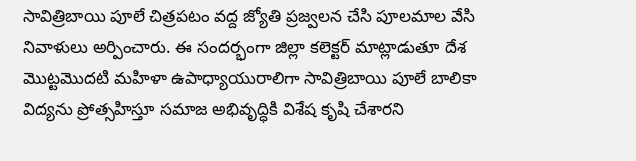సావిత్రిబాయి పూలే చిత్రపటం వద్ద జ్యోతి ప్రజ్వలన చేసి పూలమాల వేసి నివాళులు అర్పించారు. ఈ సందర్భంగా జిల్లా కలెక్టర్ మాట్లాడుతూ దేశ మొట్టమొదటి మహిళా ఉపాధ్యాయురాలిగా సావిత్రిబాయి పూలే బాలికా విద్యను ప్రోత్సహిస్తూ సమాజ అభివృద్ధికి విశేష కృషి చేశారని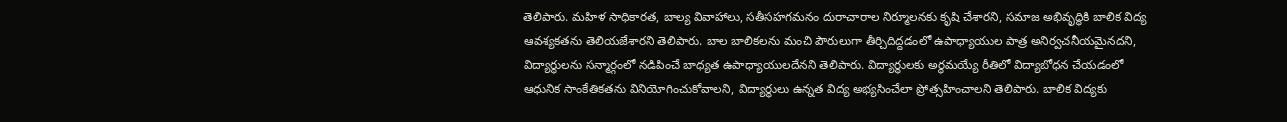తెలిపారు. మహిళ సాధికారత, బాల్య వివాహాలు, సతీసహగమనం దురాచారాల నిర్మూలనకు కృషి చేశారని, సమాజ అభివృద్ధికి బాలిక విద్య ఆవశ్యకతను తెలియజేశారని తెలిపారు. బాల బాలికలను మంచి పౌరులుగా తీర్చిదిద్దడంలో ఉపాధ్యాయుల పాత్ర అనిర్వచనీయమైనదని, విద్యార్థులను సన్మార్గంలో నడిపించే బాధ్యత ఉపాధ్యాయులదేనని తెలిపారు. విద్యార్థులకు అర్థమయ్యే రీతిలో విద్యాబోధన చేయడంలో ఆధునిక సాంకేతికతను వినియోగించుకోవాలని, విద్యార్థులు ఉన్నత విద్య అభ్యసించేలా ప్రోత్సహించాలని తెలిపారు. బాలిక విద్యకు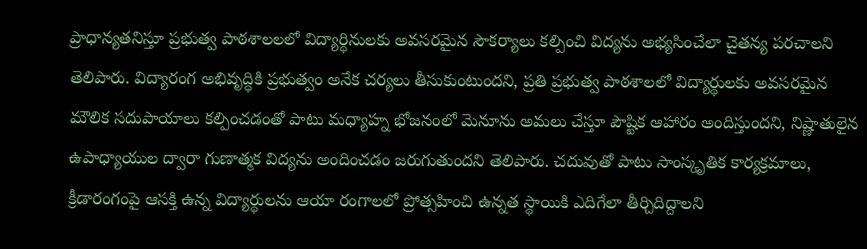ప్రాధాన్యతనిస్తూ ప్రభుత్వ పాఠశాలలలో విద్యార్థినులకు అవసరమైన సౌకర్యాలు కల్పించి విద్యను అభ్యసించేలా చైతన్య పరచాలని తెలిపారు. విద్యారంగ అభివృద్ధికి ప్రభుత్వం అనేక చర్యలు తీసుకుంటుందని, ప్రతి ప్రభుత్వ పాఠశాలలో విద్యార్థులకు అవసరమైన మౌలిక సదుపాయాలు కల్పించడంతో పాటు మధ్యాహ్న భోజనంలో మెనూను అమలు చేస్తూ పౌష్టిక ఆహారం అందిస్తుందని, నిష్ణాతులైన ఉపాధ్యాయుల ద్వారా గుణాత్మక విద్యను అందించడం జరుగుతుందని తెలిపారు. చదువుతో పాటు సాంస్కృతిక కార్యక్రమాలు, క్రీడారంగంపై ఆసక్తి ఉన్న విద్యార్థులను ఆయా రంగాలలో ప్రోత్సహించి ఉన్నత స్థాయికి ఎదిగేలా తీర్చిదిద్దాలని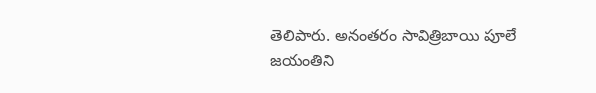తెలిపారు. అనంతరం సావిత్రిబాయి పూలే జయంతిని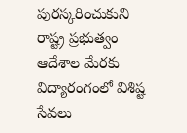పురస్కరించుకుని రాష్ట్ర ప్రభుత్వం ఆదేశాల మేరకు విద్యారంగంలో విశిష్ట సేవలు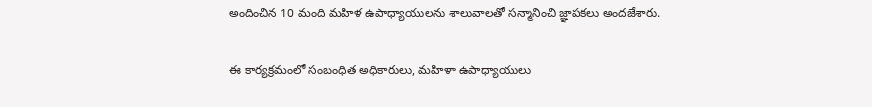అందించిన 10 మంది మహిళ ఉపాధ్యాయులను శాలువాలతో సన్మానించి జ్ఞాపకలు అందజేశారు.

ఈ కార్యక్రమంలో సంబంధిత అధికారులు, మహిళా ఉపాధ్యాయులు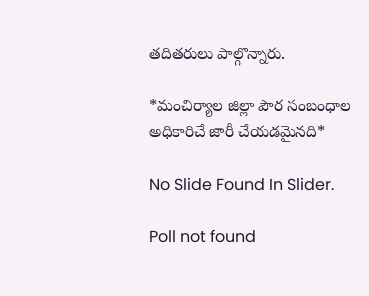తదితరులు పాల్గొన్నారు.

*మంచిర్యాల జిల్లా పౌర సంబంధాల అధికారిచే జారీ చేయడమైనది*

No Slide Found In Slider.

Poll not found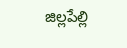జిల్లపేల్లి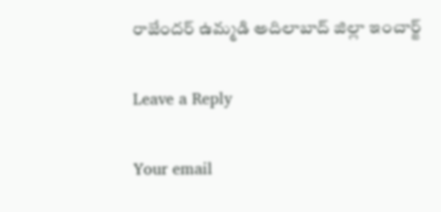రాజేందర్ ఉమ్మడి అదిలాబాద్ జిల్లా ఇంచార్జ్

Leave a Reply

Your email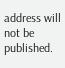address will not be published.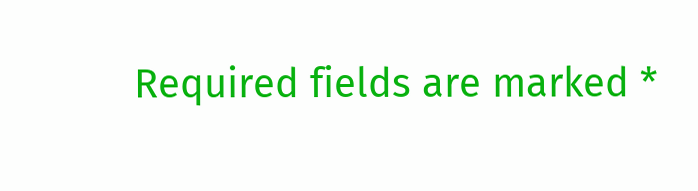Required fields are marked *